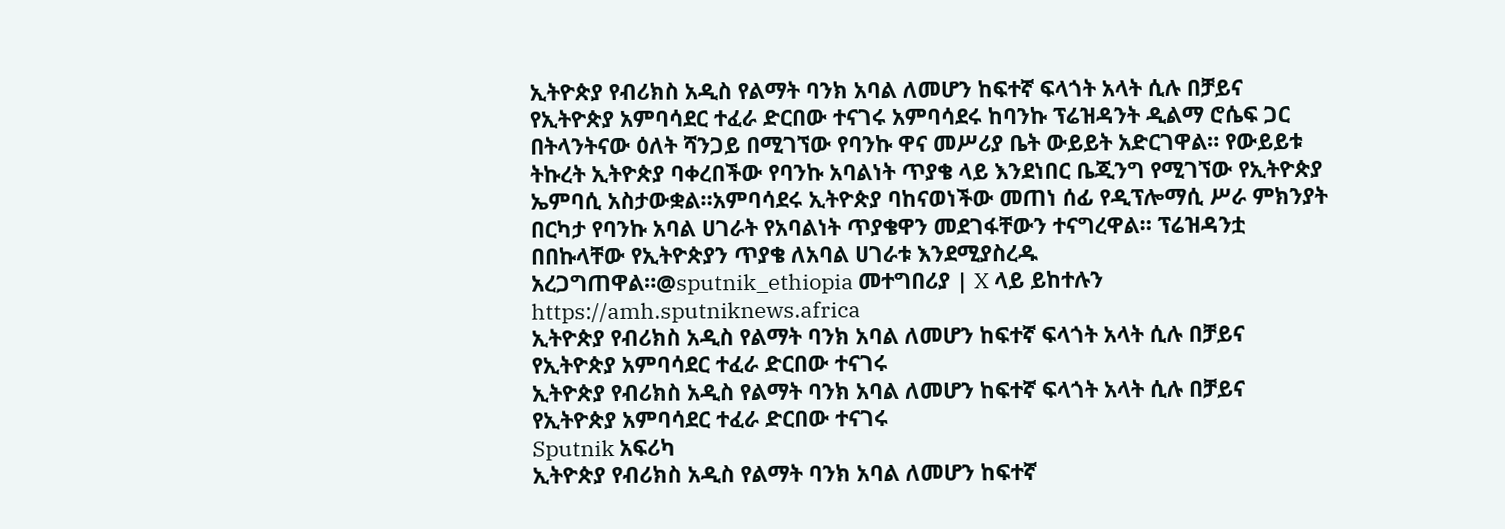ኢትዮጵያ የብሪክስ አዲስ የልማት ባንክ አባል ለመሆን ከፍተኛ ፍላጎት አላት ሲሉ በቻይና የኢትዮጵያ አምባሳደር ተፈራ ድርበው ተናገሩ አምባሳደሩ ከባንኩ ፕሬዝዳንት ዲልማ ሮሴፍ ጋር በትላንትናው ዕለት ሻንጋይ በሚገኘው የባንኩ ዋና መሥሪያ ቤት ውይይት አድርገዋል። የውይይቱ ትኩረት ኢትዮጵያ ባቀረበችው የባንኩ አባልነት ጥያቄ ላይ እንደነበር ቤጂንግ የሚገኘው የኢትዮጵያ ኤምባሲ አስታውቋል።አምባሳደሩ ኢትዮጵያ ባከናወነችው መጠነ ሰፊ የዲፕሎማሲ ሥራ ምክንያት በርካታ የባንኩ አባል ሀገራት የአባልነት ጥያቄዋን መደገፋቸውን ተናግረዋል። ፕሬዝዳንቷ በበኩላቸው የኢትዮጵያን ጥያቄ ለአባል ሀገራቱ እንደሚያስረዱ አረጋግጠዋል።@sputnik_ethiopia መተግበሪያ | X ላይ ይከተሉን
https://amh.sputniknews.africa
ኢትዮጵያ የብሪክስ አዲስ የልማት ባንክ አባል ለመሆን ከፍተኛ ፍላጎት አላት ሲሉ በቻይና የኢትዮጵያ አምባሳደር ተፈራ ድርበው ተናገሩ
ኢትዮጵያ የብሪክስ አዲስ የልማት ባንክ አባል ለመሆን ከፍተኛ ፍላጎት አላት ሲሉ በቻይና የኢትዮጵያ አምባሳደር ተፈራ ድርበው ተናገሩ
Sputnik አፍሪካ
ኢትዮጵያ የብሪክስ አዲስ የልማት ባንክ አባል ለመሆን ከፍተኛ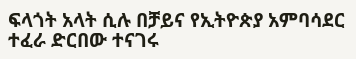ፍላጎት አላት ሲሉ በቻይና የኢትዮጵያ አምባሳደር ተፈራ ድርበው ተናገሩ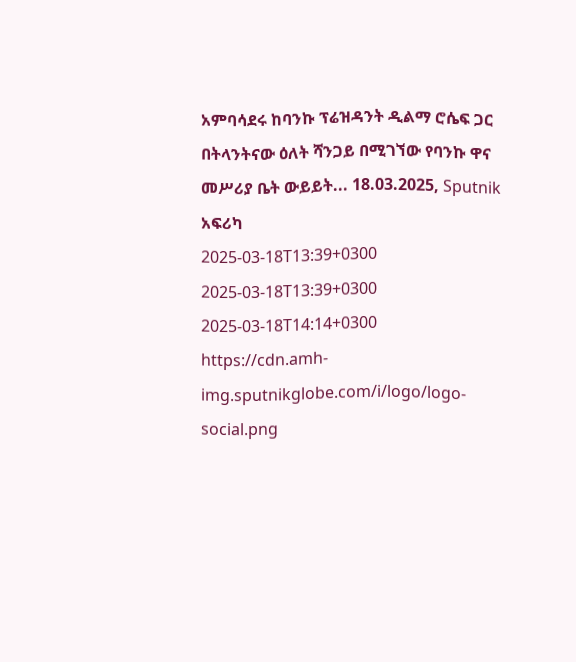አምባሳደሩ ከባንኩ ፕሬዝዳንት ዲልማ ሮሴፍ ጋር በትላንትናው ዕለት ሻንጋይ በሚገኘው የባንኩ ዋና መሥሪያ ቤት ውይይት... 18.03.2025, Sputnik አፍሪካ
2025-03-18T13:39+0300
2025-03-18T13:39+0300
2025-03-18T14:14+0300
https://cdn.amh-img.sputnikglobe.com/i/logo/logo-social.png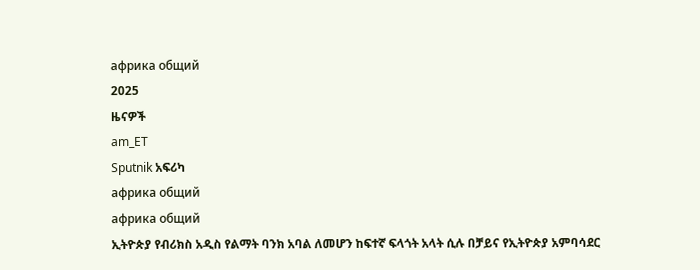африка общий
2025
ዜናዎች
am_ET
Sputnik አፍሪካ
африка общий
африка общий
ኢትዮጵያ የብሪክስ አዲስ የልማት ባንክ አባል ለመሆን ከፍተኛ ፍላጎት አላት ሲሉ በቻይና የኢትዮጵያ አምባሳደር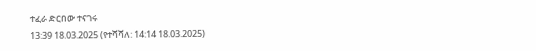ተፈራ ድርበው ተናገሩ
13:39 18.03.2025 (የተሻሻለ: 14:14 18.03.2025)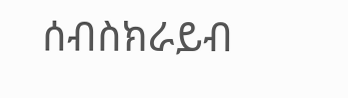ሰብስክራይብ